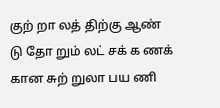குற் றா லத் திற்கு ஆண் டு தோ றும் லட் சக் க ணக் கான சுற் றுலா பய ணி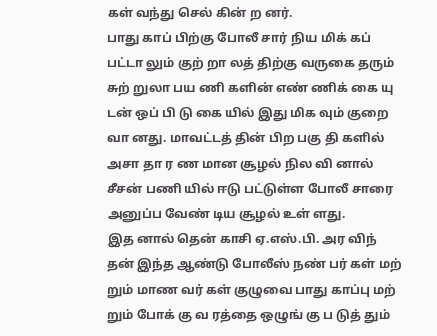கள் வந்து செல் கின் ற னர்.
பாது காப் பிற்கு போலீ சார் நிய மிக் கப் பட்டா லும் குற் றா லத் திற்கு வருகை தரும் சுற் றுலா பய ணி களின் எண் ணிக் கை யு டன் ஒப் பி டு கை யில் இது மிக வும் குறை வா னது. மாவட்டத் தின் பிற பகு தி களில் அசா தா ர ண மான சூழல் நில வி னால் சீசன் பணி யில் ஈடு பட்டுள்ள போலீ சாரை அனுப்ப வேண் டிய சூழல் உள் ளது.
இத னால் தென் காசி ஏ.எஸ்.பி. அர விந் தன் இந்த ஆண்டு போலீஸ் நண் பர் கள் மற் றும் மாண வர் கள் குழுவை பாது காப்பு மற் றும் போக் கு வ ரத்தை ஒழுங் கு ப டுத் தும்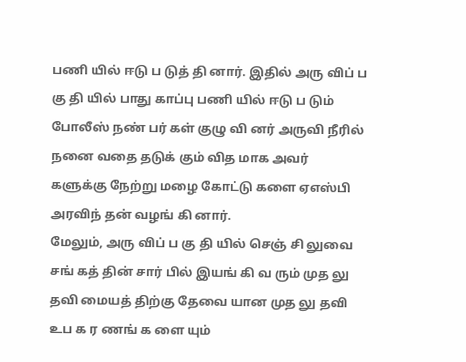பணி யில் ஈடு ப டுத் தி னார். இதில் அரு விப் ப கு தி யில் பாது காப்பு பணி யில் ஈடு ப டும் போலீஸ் நண் பர் கள் குழு வி னர் அருவி நீரில் நனை வதை தடுக் கும் வித மாக அவர் களுக்கு நேற்று மழை கோட்டு களை ஏஎஸ்பி அரவிந் தன் வழங் கி னார்.
மேலும், அரு விப் ப கு தி யில் செஞ் சி லுவை சங் கத் தின் சார் பில் இயங் கி வ ரும் முத லு தவி மையத் திற்கு தேவை யான முத லு தவி உப க ர ணங் க ளை யும்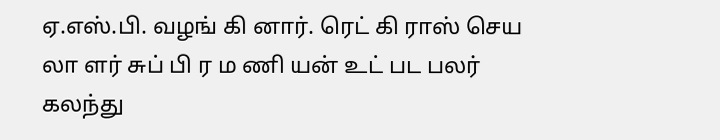ஏ.எஸ்.பி. வழங் கி னார். ரெட் கி ராஸ் செய லா ளர் சுப் பி ர ம ணி யன் உட் பட பலர் கலந்து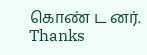கொண் ட னர்.
Thanks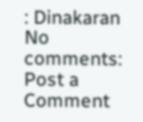: Dinakaran
No comments:
Post a Comment